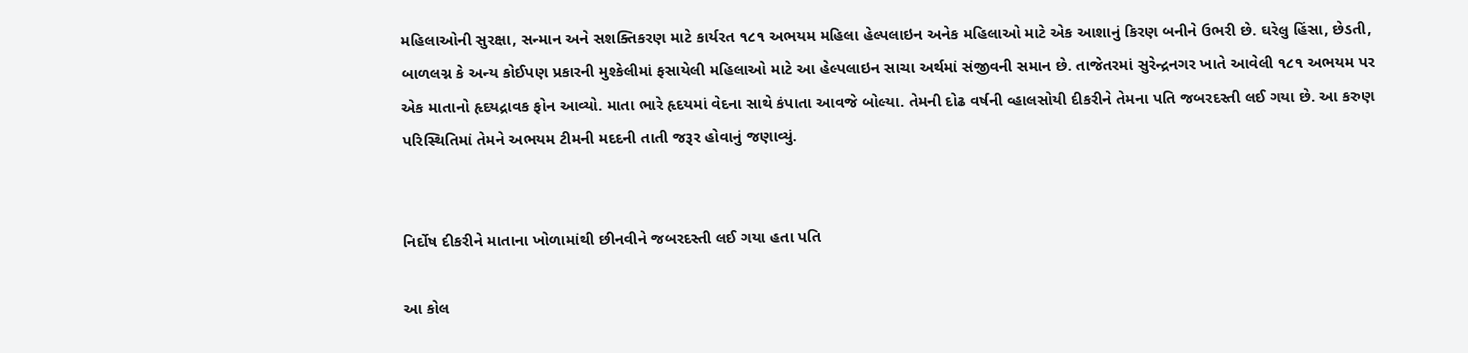મહિલાઓની સુરક્ષા, સન્માન અને સશક્તિકરણ માટે કાર્યરત ૧૮૧ અભયમ મહિલા હેલ્પલાઇન અનેક મહિલાઓ માટે એક આશાનું કિરણ બનીને ઉભરી છે. ઘરેલુ હિંસા, છેડતી, બાળલગ્ન કે અન્ય કોઈપણ પ્રકારની મુશ્કેલીમાં ફસાયેલી મહિલાઓ માટે આ હેલ્પલાઇન સાચા અર્થમાં સંજીવની સમાન છે. તાજેતરમાં સુરેન્દ્રનગર ખાતે આવેલી ૧૮૧ અભયમ પર એક માતાનો હૃદયદ્રાવક ફોન આવ્યો. માતા ભારે હૃદયમાં વેદના સાથે કંપાતા આવજે બોલ્યા. તેમની દોઢ વર્ષની વ્હાલસોયી દીકરીને તેમના પતિ જબરદસ્તી લઈ ગયા છે. આ કરુણ પરિસ્થિતિમાં તેમને અભયમ ટીમની મદદની તાતી જરૂર હોવાનું જણાવ્યું.


નિર્દોષ દીકરીને માતાના ખોળામાંથી છીનવીને જબરદસ્તી લઈ ગયા હતા પતિ

આ કોલ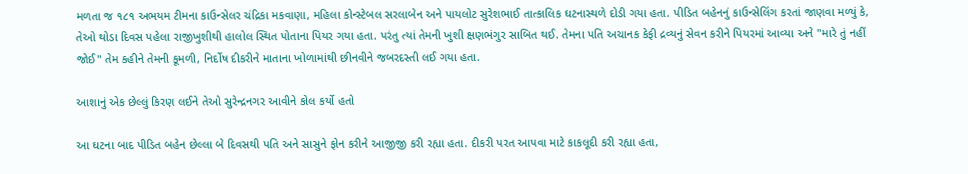મળતા જ ૧૮૧ અભયમ ટીમના કાઉન્સેલર ચંદ્રિકા મકવાણા, મહિલા કોન્સ્ટેબલ સરલાબેન અને પાયલોટ સુરેશભાઈ તાત્કાલિક ઘટનાસ્થળે દોડી ગયા હતા. પીડિત બહેનનું કાઉન્સેલિંગ કરતાં જાણવા મળ્યું કે, તેઓ થોડા દિવસ પહેલા રાજીખુશીથી હાલોલ સ્થિત પોતાના પિયર ગયા હતા. પરંતુ ત્યાં તેમની ખુશી ક્ષણભંગુર સાબિત થઈ. તેમના પતિ અચાનક કેફી દ્રવ્યનું સેવન કરીને પિયરમાં આવ્યા અને "મારે તું નહીં જોઈ" તેમ કહીને તેમની કૂમળી, નિર્દોષ દીકરીને માતાના ખોળામાંથી છીનવીને જબરદસ્તી લઈ ગયા હતા.

આશાનું એક છેલ્લું કિરણ લઈને તેઓ સુરેન્દ્રનગર આવીને કોલ કર્યો હતો

આ ઘટના બાદ પીડિત બહેન છેલ્લા બે દિવસથી પતિ અને સાસુને ફોન કરીને આજીજી કરી રહ્યા હતા. દીકરી પરત આપવા માટે કાકલૂદી કરી રહ્યા હતા,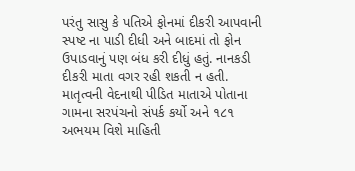પરંતુ સાસુ કે પતિએ ફોનમાં દીકરી આપવાની સ્પષ્ટ ના પાડી દીધી અને બાદમાં તો ફોન ઉપાડવાનું પણ બંધ કરી દીધું હતું. નાનકડી દીકરી માતા વગર રહી શકતી ન હતી. માતૃત્વની વેદનાથી પીડિત માતાએ પોતાના ગામના સરપંચનો સંપર્ક કર્યો અને ૧૮૧ અભયમ વિશે માહિતી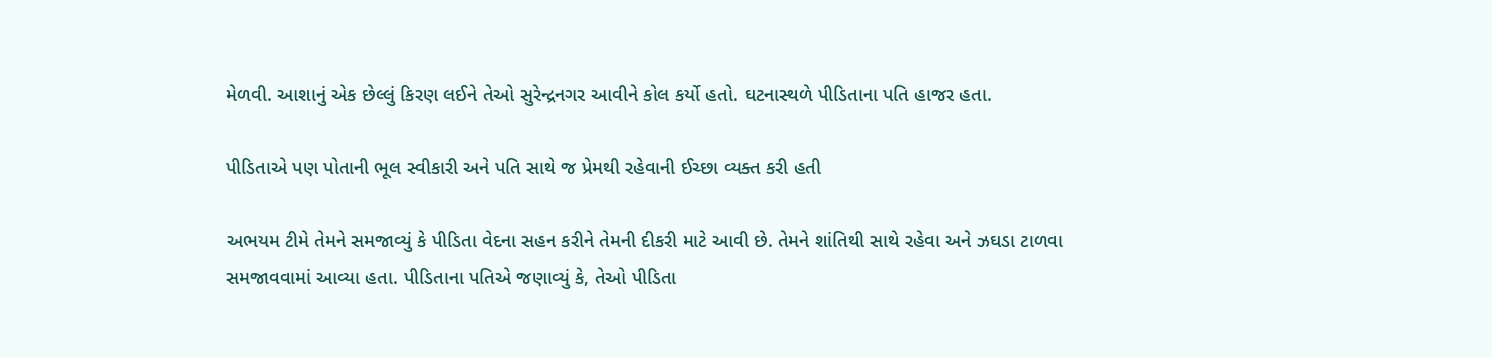મેળવી. આશાનું એક છેલ્લું કિરણ લઈને તેઓ સુરેન્દ્રનગર આવીને કોલ કર્યો હતો. ઘટનાસ્થળે પીડિતાના પતિ હાજર હતા.

પીડિતાએ પણ પોતાની ભૂલ સ્વીકારી અને પતિ સાથે જ પ્રેમથી રહેવાની ઈચ્છા વ્યક્ત કરી હતી

અભયમ ટીમે તેમને સમજાવ્યું કે પીડિતા વેદના સહન કરીને તેમની દીકરી માટે આવી છે. તેમને શાંતિથી સાથે રહેવા અને ઝઘડા ટાળવા સમજાવવામાં આવ્યા હતા. પીડિતાના પતિએ જણાવ્યું કે, તેઓ પીડિતા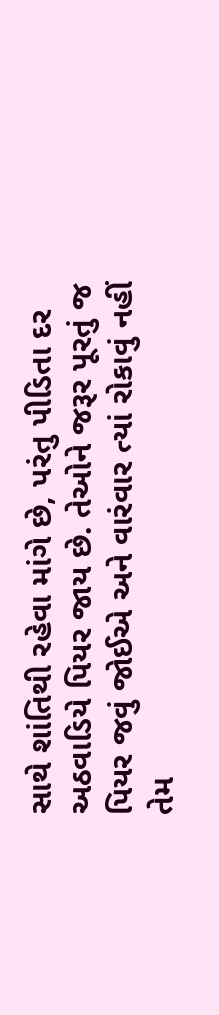સાથે શાંતિથી રહેવા માંગે છે, પરંતુ પીડિતા દર અઠવાડિયે પિયર જાય છે. તેઓને જરૂર પૂરતું જ પિયર જવું જોઈએ અને વારંવાર ત્યાં રોકાવું નહીં તેમ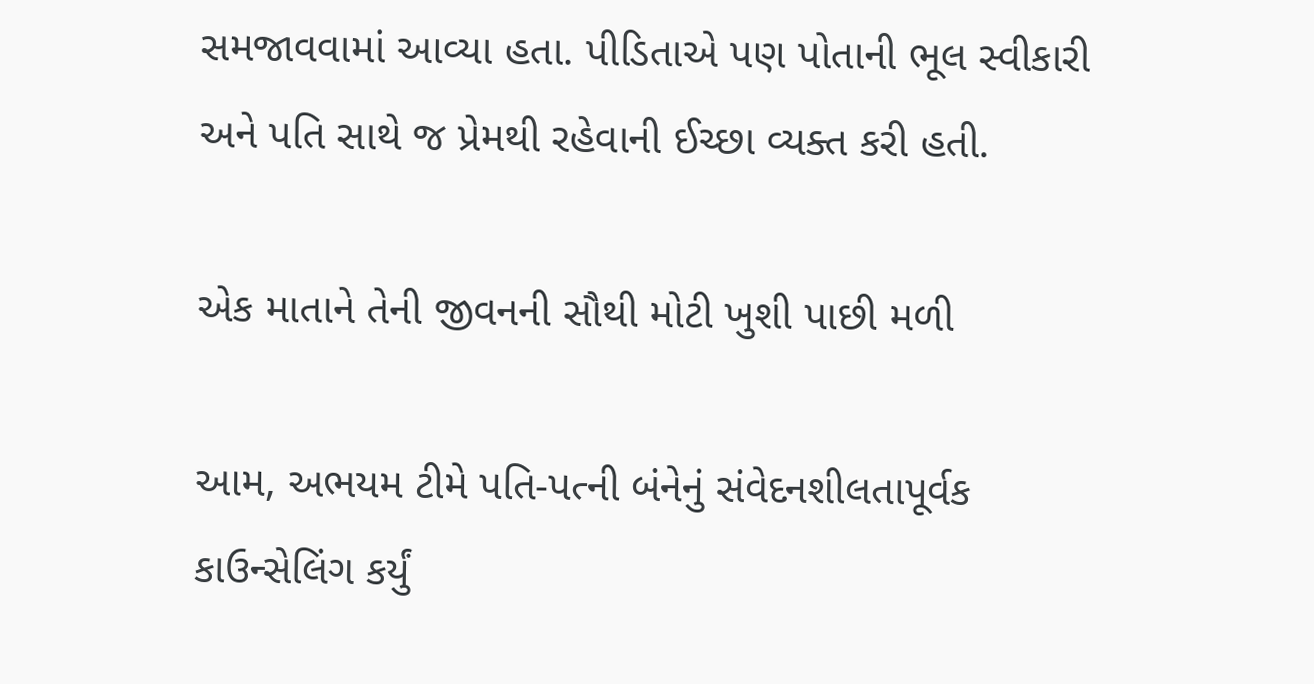સમજાવવામાં આવ્યા હતા. પીડિતાએ પણ પોતાની ભૂલ સ્વીકારી અને પતિ સાથે જ પ્રેમથી રહેવાની ઈચ્છા વ્યક્ત કરી હતી.

એક માતાને તેની જીવનની સૌથી મોટી ખુશી પાછી મળી

આમ, અભયમ ટીમે પતિ-પત્ની બંનેનું સંવેદનશીલતાપૂર્વક કાઉન્સેલિંગ કર્યું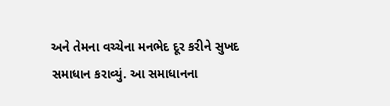અને તેમના વચ્ચેના મનભેદ દૂર કરીને સુખદ સમાધાન કરાવ્યું. આ સમાધાનના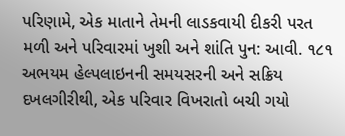પરિણામે, એક માતાને તેમની લાડકવાયી દીકરી પરત મળી અને પરિવારમાં ખુશી અને શાંતિ પુન: આવી. ૧૮૧ અભયમ હેલ્પલાઇનની સમયસરની અને સક્રિય દખલગીરીથી, એક પરિવાર વિખરાતો બચી ગયો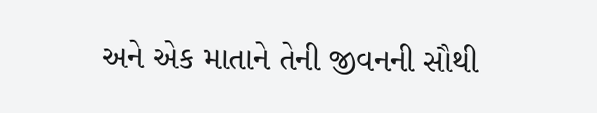અને એક માતાને તેની જીવનની સૌથી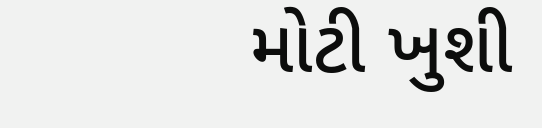મોટી ખુશી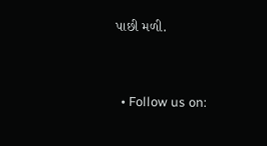પાછી મળી.



  • Follow us on: